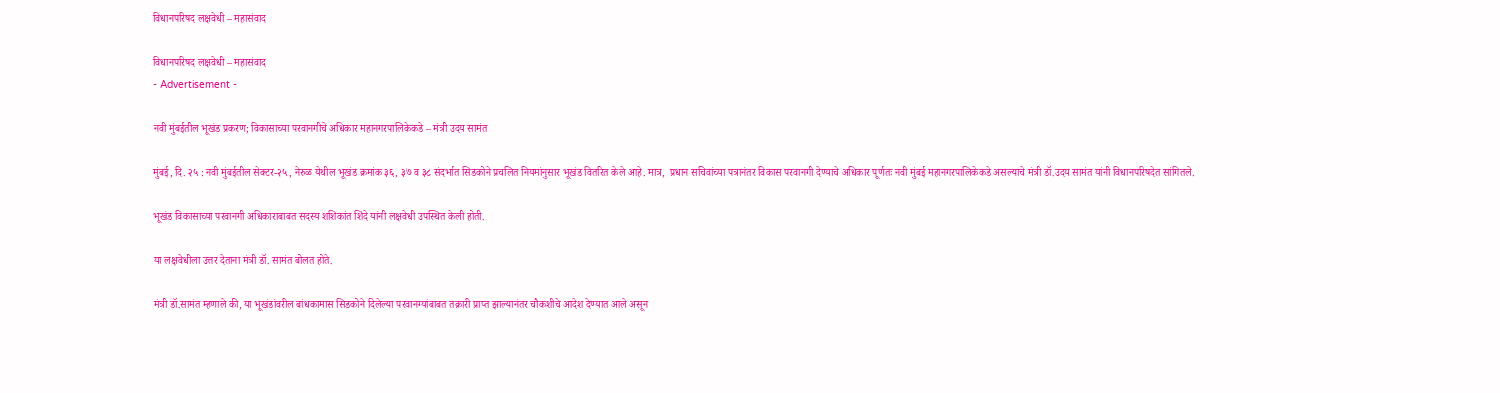विधानपरिषद लक्षवेधी – महासंवाद

विधानपरिषद लक्षवेधी – महासंवाद
- Advertisement -

नवी मुंबईतील भूखंड प्रकरण; विकासाच्या परवानगीचे अधिकार महानगरपालिकेकडे – मंत्री उदय सामंत

मुंबई, दि. २५ : नवी मुंबईतील सेक्टर-२५, नेरुळ येथील भूखंड क्रमांक ३६, ३७ व ३८ संदर्भात सिडकोने प्रचलित नियमांनुसार भूखंड वितरित केले आहे. मात्र,  प्रधान सचिवांच्या पत्रानंतर विकास परवानगी देण्याचे अधिकार पूर्णतः नवी मुंबई महानगरपालिकेकडे असल्याचे मंत्री डॉ.उदय सामंत यांनी विधानपरिषदेत सांगितले.

भूखंड विकासाच्या परवानगी अधिकाराबाबत सदस्य शशिकांत शिंदे यांनी लक्षवेधी उपस्थित केली होती.

या लक्षवेधीला उत्तर देताना मंत्री डॉ. सामंत बोलत होते.

मंत्री डॉ.सामंत म्हणाले की, या भूखंडांवरील बांधकामास सिडकोने दिलेल्या परवानग्यांबाबत तक्रारी प्राप्त झाल्यानंतर चौकशीचे आदेश देण्यात आले असून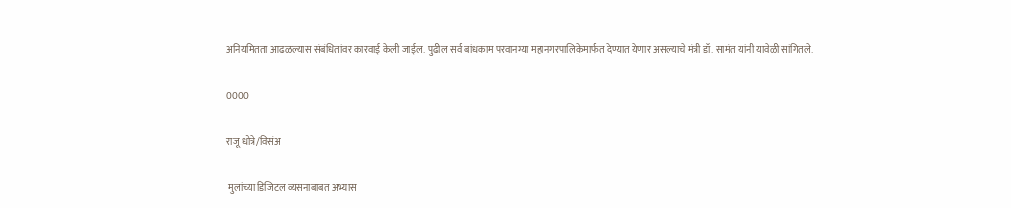अनियमितता आढळल्यास संबंधितांवर कारवाई केली जाईल. पुढील सर्व बांधकाम परवानग्या महानगरपालिकेमार्फत देण्यात येणार असल्याचे मंत्री डॉ. सामंत यांनी यावेळी सांगितले.

0000

राजू धोत्रे/विसंअ

 मुलांच्या डिजिटल व्यसनाबाबत अभ्यास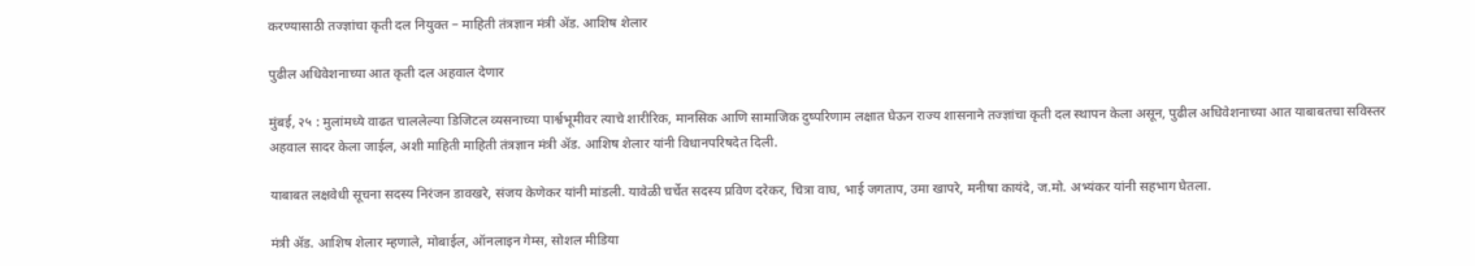करण्यासाठी तज्ज्ञांचा कृती दल नियुक्त – माहिती तंत्रज्ञान मंत्री अ‍ॅड. आशिष शेलार

पुढील अधिवेशनाच्या आत कृती दल अहवाल देणार

मुंबई, २५ : मुलांमध्ये वाढत चाललेल्या डिजिटल व्यसनाच्या पार्श्वभूमीवर त्याचे शारीरिक, मानसिक आणि सामाजिक दुष्परिणाम लक्षात घेऊन राज्य शासनाने तज्ज्ञांचा कृती दल स्थापन केला असून, पुढील अधिवेशनाच्या आत याबाबतचा सविस्तर अहवाल सादर केला जाईल, अशी माहिती माहिती तंत्रज्ञान मंत्री अ‍ॅड. आशिष शेलार यांनी विधानपरिषदेत दिली.

याबाबत लक्षवेधी सूचना सदस्य निरंजन डावखरे, संजय केणेकर यांनी मांडली. यावेळी चर्चेत सदस्य प्रविण दरेकर, चित्रा वाघ, भाई जगताप, उमा खापरे, मनीषा कायंदे, ज.मो. अभ्यंकर यांनी सहभाग घेतला.

मंत्री अ‍ॅड. आशिष शेलार म्हणाले, मोबाईल, ऑनलाइन गेम्स, सोशल मीडिया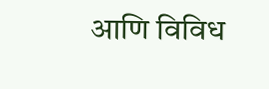आणि विविध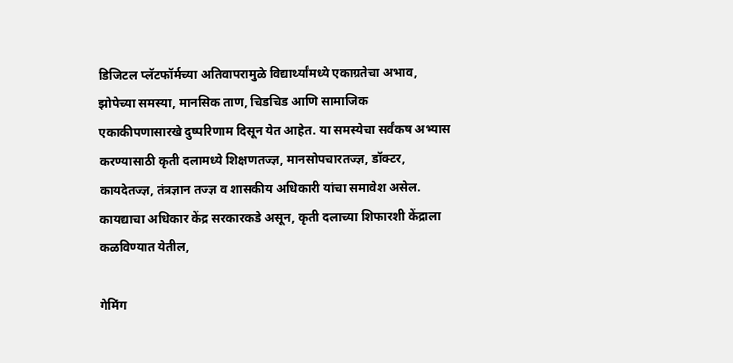डिजिटल प्लॅटफॉर्मच्या अतिवापरामुळे विद्यार्थ्यांमध्ये एकाग्रतेचा अभाव, झोपेच्या समस्या, मानसिक ताण, चिडचिड आणि सामाजिक एकाकीपणासारखे दुष्परिणाम दिसून येत आहेत. या समस्येचा सर्वंकष अभ्यास करण्यासाठी कृती दलामध्ये शिक्षणतज्ज्ञ, मानसोपचारतज्ज्ञ, डॉक्टर, कायदेतज्ज्ञ, तंत्रज्ञान तज्ज्ञ व शासकीय अधिकारी यांचा समावेश असेल. कायद्याचा अधिकार केंद्र सरकारकडे असून, कृती दलाच्या शिफारशी केंद्राला कळविण्यात येतील,

गेमिंग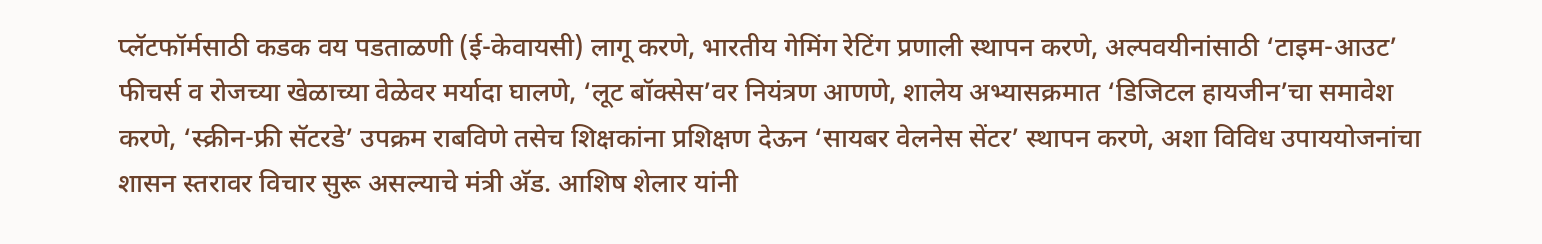प्लॅटफॉर्मसाठी कडक वय पडताळणी (ई-केवायसी) लागू करणे, भारतीय गेमिंग रेटिंग प्रणाली स्थापन करणे, अल्पवयीनांसाठी ‘टाइम-आउट’ फीचर्स व रोजच्या खेळाच्या वेळेवर मर्यादा घालणे, ‘लूट बॉक्सेस’वर नियंत्रण आणणे, शालेय अभ्यासक्रमात ‘डिजिटल हायजीन’चा समावेश करणे, ‘स्क्रीन-फ्री सॅटरडे’ उपक्रम राबविणे तसेच शिक्षकांना प्रशिक्षण देऊन ‘सायबर वेलनेस सेंटर’ स्थापन करणे, अशा विविध उपाययोजनांचा शासन स्तरावर विचार सुरू असल्याचे मंत्री अ‍ॅड. आशिष शेलार यांनी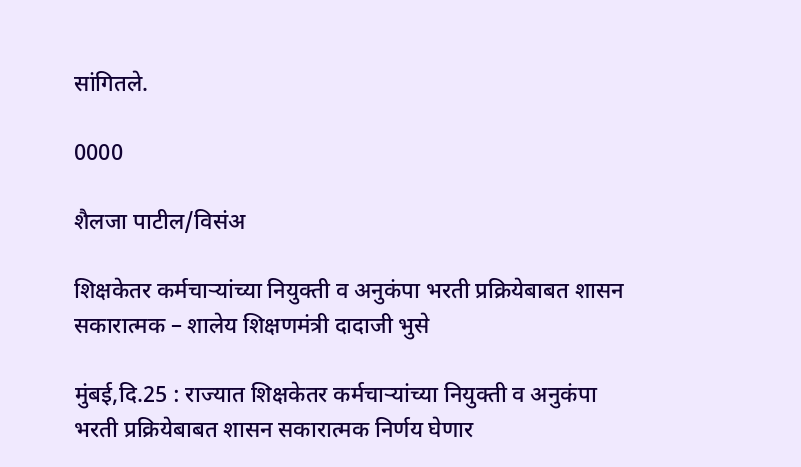सांगितले.

0000

शैलजा पाटील/विसंअ

शिक्षकेतर कर्मचाऱ्यांच्या नियुक्ती व अनुकंपा भरती प्रक्रियेबाबत शासन सकारात्मक – शालेय शिक्षणमंत्री दादाजी भुसे

मुंबई,दि.25 : राज्यात शिक्षकेतर कर्मचाऱ्यांच्या नियुक्ती व अनुकंपा भरती प्रक्रियेबाबत शासन सकारात्मक निर्णय घेणार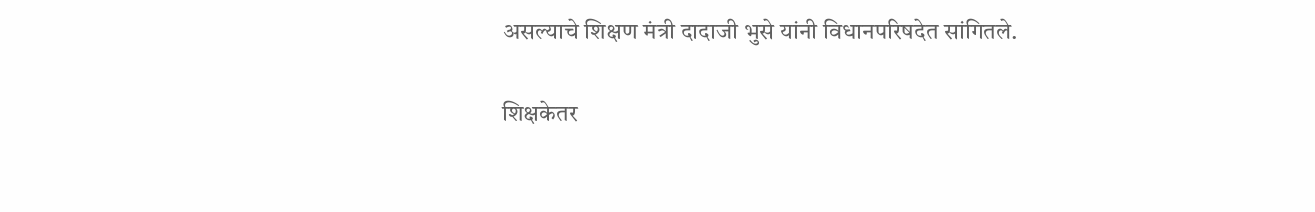असल्याचे शिक्षण मंत्री दादाजी भुसे यांनी विधानपरिषदेत सांगितले.

शिक्षकेतर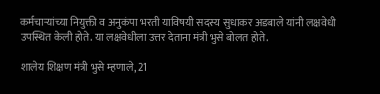कर्मचाऱ्यांच्या नियुक्ती व अनुकंपा भरती याविषयी सदस्य सुधाकर अडबाले यांनी लक्षवेधी उपस्थित केली होते. या लक्षवेधीला उत्तर देताना मंत्री भुसे बोलत होते.

शालेय शिक्षण मंत्री भुसे म्हणाले, 21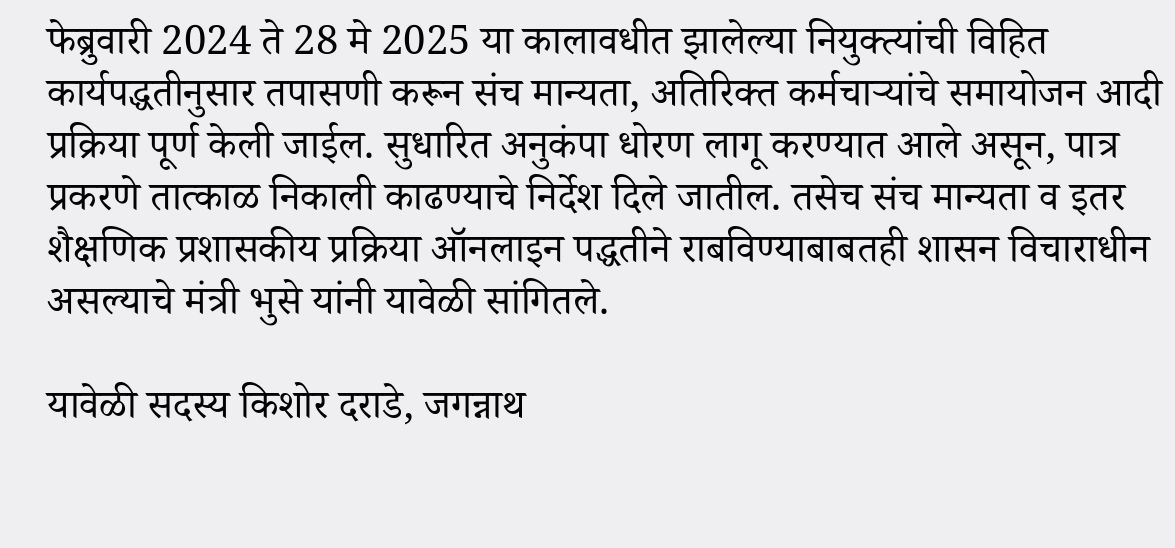फेब्रुवारी 2024 ते 28 मे 2025 या कालावधीत झालेल्या नियुक्त्यांची विहित कार्यपद्धतीनुसार तपासणी करून संच मान्यता, अतिरिक्त कर्मचाऱ्यांचे समायोजन आदी प्रक्रिया पूर्ण केली जाईल. सुधारित अनुकंपा धोरण लागू करण्यात आले असून, पात्र प्रकरणे तात्काळ निकाली काढण्याचे निर्देश दिले जातील. तसेच संच मान्यता व इतर शैक्षणिक प्रशासकीय प्रक्रिया ऑनलाइन पद्धतीने राबविण्याबाबतही शासन विचाराधीन असल्याचे मंत्री भुसे यांनी यावेळी सांगितले.

यावेळी सदस्य किशोर दराडे, जगन्नाथ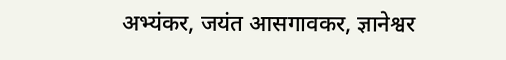अभ्यंकर, जयंत आसगावकर, ज्ञानेश्वर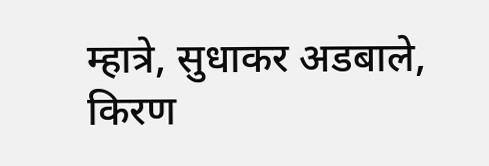म्हात्रे, सुधाकर अडबाले, किरण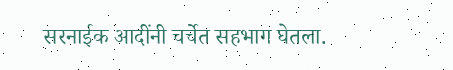सरनाईक आदींनी चर्चेत सहभाग घेतला.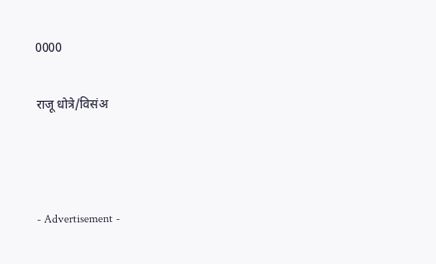0000

राजू धोत्रे/विसंअ



- Advertisement -